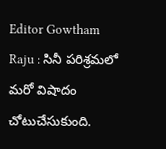Editor Gowtham Raju : సినీ పరిశ్రమలో మరో విషాదం చోటుచేసుకుంది.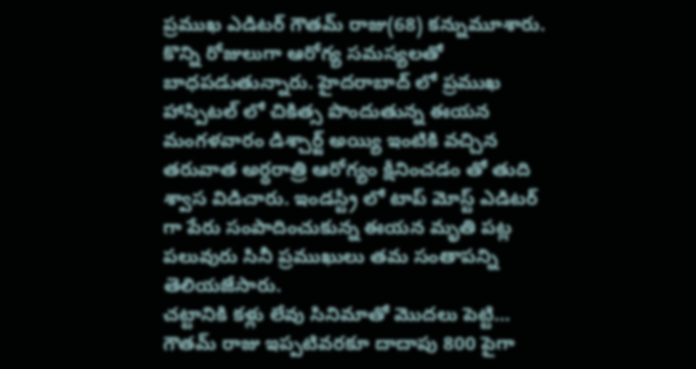ప్రముఖ ఎడిటర్ గౌతమ్ రాజు(68) కన్నుమూశారు. కొన్ని రోజులుగా ఆరోగ్య సమస్యలతో బాధపడుతున్నారు. హైదరాబాద్ లో ప్రముఖ హాస్పిటల్ లో చికిత్స పొందుతున్న ఈయన మంగళవారం డిశ్చార్జ్ అయ్యి ఇంటికి వచ్చిన తరువాత అర్ధరాత్రి ఆరోగ్యం క్షీనించడం తో తుది శ్వాస విడిచారు. ఇండస్ట్రీ లో టాప్ మోస్ట్ ఎడిటర్ గా పేరు సంపాదించుకున్న ఈయన మృతి పట్ల పలువురు సినీ ప్రముఖులు తమ సంతాపన్ని తెలియజేసారు.
చట్టానికి కళ్లు లేవు సినిమాతో మొదలు పెట్టి…
గౌతమ్ రాజు ఇప్పటివరకూ దాదాపు 800 పైగా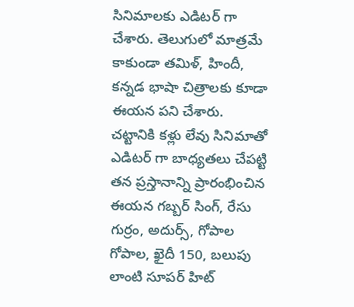సినిమాలకు ఎడిటర్ గా చేశారు. తెలుగులో మాత్రమే కాకుండా తమిళ్, హిందీ, కన్నడ భాషా చిత్రాలకు కూడా ఈయన పని చేశారు. చట్టానికి కళ్లు లేవు సినిమాతో ఎడిటర్ గా బాధ్యతలు చేపట్టి తన ప్రస్తానాన్ని ప్రారంభించిన ఈయన గబ్బర్ సింగ్, రేసు గుర్రం, అదుర్స్, గోపాల గోపాల, ఖైదీ 150, బలుపు లాంటి సూపర్ హిట్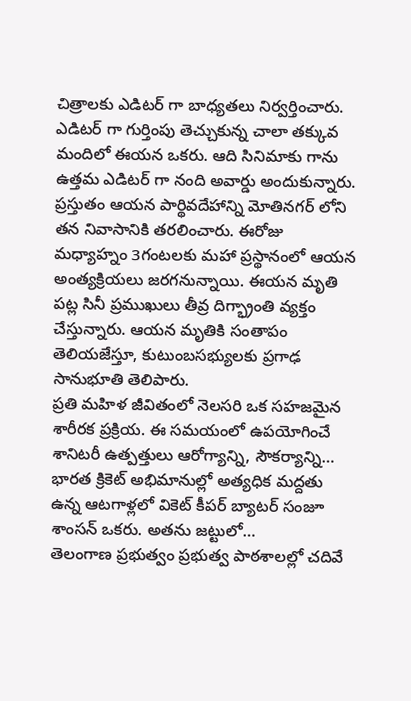చిత్రాలకు ఎడిటర్ గా బాధ్యతలు నిర్వర్తించారు. ఎడిటర్ గా గుర్తింపు తెచ్చుకున్న చాలా తక్కువ మందిలో ఈయన ఒకరు. ఆది సినిమాకు గాను ఉత్తమ ఎడిటర్ గా నంది అవార్డు అందుకున్నారు.
ప్రస్తుతం ఆయన పార్థివదేహాన్ని మోతినగర్ లోని తన నివాసానికి తరలించారు. ఈరోజు మధ్యాహ్నం 3గంటలకు మహా ప్రస్థానంలో ఆయన అంత్యక్రియలు జరగనున్నాయి. ఈయన మృతి పట్ల సినీ ప్రముఖులు తీవ్ర దిగ్భ్రాంతి వ్యక్తం చేస్తున్నారు. ఆయన మృతికి సంతాపం తెలియజేస్తూ, కుటుంబసభ్యులకు ప్రగాఢ సానుభూతి తెలిపారు.
ప్రతి మహిళ జీవితంలో నెలసరి ఒక సహజమైన శారీరక ప్రక్రియ. ఈ సమయంలో ఉపయోగించే శానిటరీ ఉత్పత్తులు ఆరోగ్యాన్ని, సౌకర్యాన్ని…
భారత క్రికెట్ అభిమానుల్లో అత్యధిక మద్దతు ఉన్న ఆటగాళ్లలో వికెట్ కీపర్ బ్యాటర్ సంజూ శాంసన్ ఒకరు. అతను జట్టులో…
తెలంగాణ ప్రభుత్వం ప్రభుత్వ పాఠశాలల్లో చదివే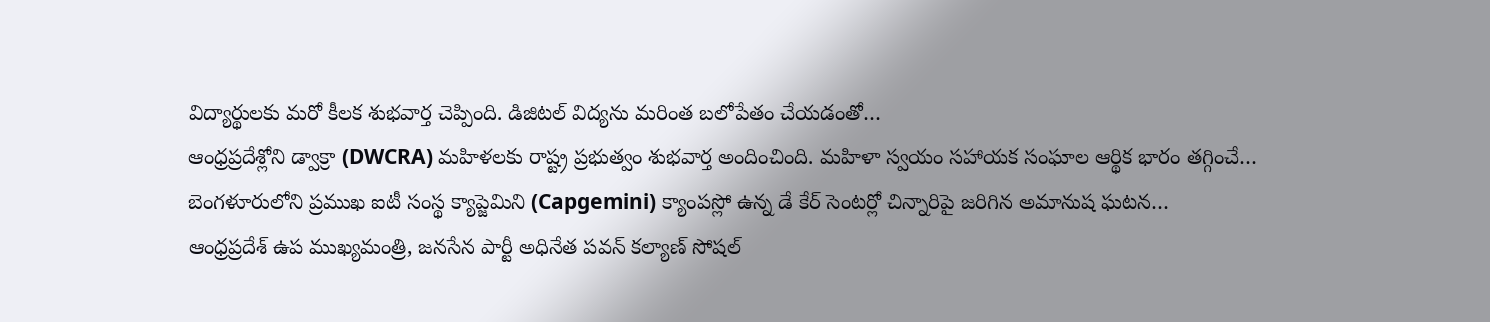విద్యార్థులకు మరో కీలక శుభవార్త చెప్పింది. డిజిటల్ విద్యను మరింత బలోపేతం చేయడంతో…
ఆంధ్రప్రదేశ్లోని డ్వాక్రా (DWCRA) మహిళలకు రాష్ట్ర ప్రభుత్వం శుభవార్త అందించింది. మహిళా స్వయం సహాయక సంఘాల ఆర్థిక భారం తగ్గించే…
బెంగళూరులోని ప్రముఖ ఐటీ సంస్థ క్యాప్జెమిని (Capgemini) క్యాంపస్లో ఉన్న డే కేర్ సెంటర్లో చిన్నారిపై జరిగిన అమానుష ఘటన…
ఆంధ్రప్రదేశ్ ఉప ముఖ్యమంత్రి, జనసేన పార్టీ అధినేత పవన్ కల్యాణ్ సోషల్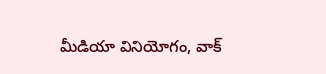మీడియా వినియోగం, వాక్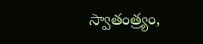స్వాతంత్ర్యం,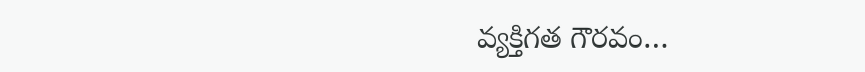వ్యక్తిగత గౌరవం…